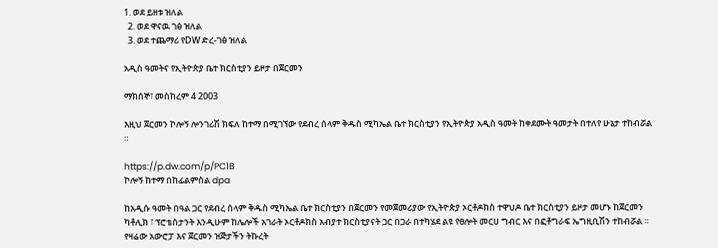1. ወደ ይዘቱ ዝለል
  2. ወደ ዋናዉ ገፅ ዝለል
  3. ወደ ተጨማሪ የDW ድረ-ገፅ ዝለል

አዲስ ዓመትና የኢትዮጵያ ቤተ ክርስቲያን ይዞታ በጀርመን

ማክሰኞ፣ መስከረም 4 2003

እዚህ ጀርመን ኮሎኝ ሎንገሪሽ ክፍለ ከተማ በሚገኘው የደብረ ሰላም ቅዱስ ሚካኤል ቤተ ክርስቲያን የኢትዮጵያ አዲስ ዓመት ከቀደሙት ዓመታት በተለየ ሁኔታ ተከብሯል ።

https://p.dw.com/p/PC1B
ኮሎኝ ከተማ በከፊልምስል dpa

ከአዲሱ ዓመት በዓል ጋር የደብረ ሰላም ቅዱስ ሚካኤል ቤተ ክርስቲያን በጀርመን የመጀመሪያው የኢትዮጵያ ኦርቶዶክስ ተዋህዶ ቤተ ክርስቲያን ይዞታ መሆኑ ከጀርመን ካቶሊክ ፣ ፕሮቴስታንት እንዲሁም ከሌሎች አገራት ኦርቶዶክስ አብያተ ክርስቲያናት ጋር በጋራ በተካሄደ ልዩ የፀሎት መርሀ ግብር እና በፎቶግራፍ ኤግዚቢሽን ተከብሯል ። የዛሬው አውሮፓ እና ጀርመን ዝጅታችን ትኩረት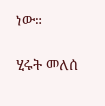ነው።

ሂሩት መለሰ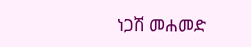ነጋሽ መሐመድ